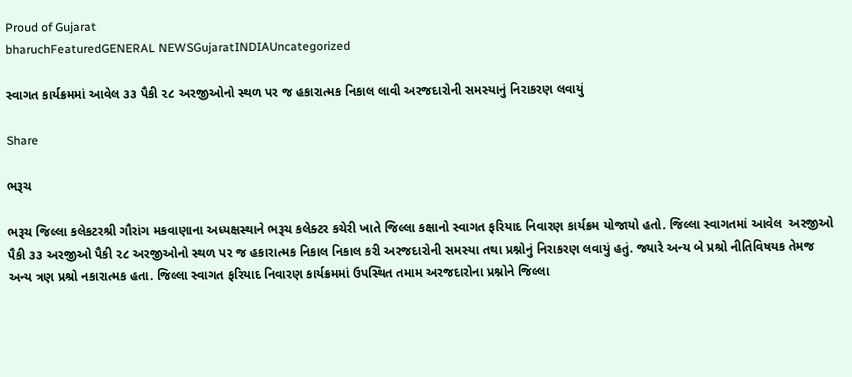Proud of Gujarat
bharuchFeaturedGENERAL NEWSGujaratINDIAUncategorized

સ્વાગત કાર્યક્રમમાં આવેલ ૩૩ પૈકી ૨૮ અરજીઓનો સ્થળ પર જ હકારાત્મક નિકાલ લાવી અરજદારોની સમસ્યાનું નિરાકરણ લવાયું

Share

ભરૂચ

ભરૂચ જિલ્લા કલેકટરશ્રી ગૌરાંગ મકવાણાના અધ્યક્ષસ્થાને ભરૂચ કલેક્ટર કચેરી ખાતે જિલ્લા કક્ષાનો સ્વાગત ફરિયાદ નિવારણ કાર્યક્રમ યોજાયો હતો. જિલ્લા સ્વાગતમાં આવેલ  અરજીઓ પૈકી ૩૩ અરજીઓ પૈકી ૨૮ અરજીઓનો સ્થળ પર જ હકારાત્મક નિકાલ નિકાલ કરી અરજદારોની સમસ્યા તથા પ્રશ્નોનું નિરાકરણ લવાયું હતું. જ્યારે અન્ય બે પ્રશ્રો નીતિવિષયક તેમજ અન્ય ત્રણ પ્રશ્રો નકારાત્મક હતા. જિલ્લા સ્વાગત ફરિયાદ નિવારણ કાર્યક્રમમાં ઉપસ્થિત તમામ અરજદારોના પ્રશ્નોને જિલ્લા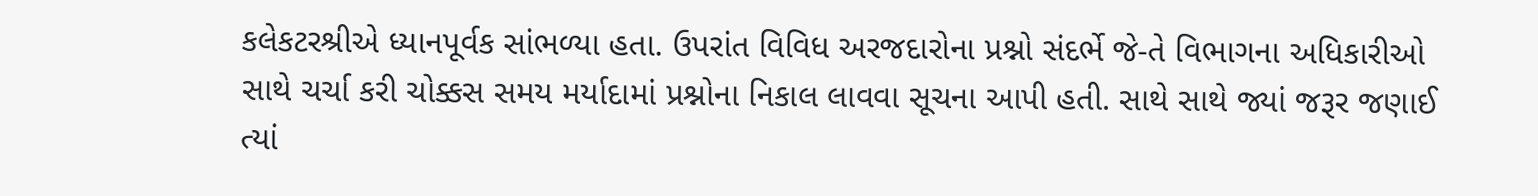કલેકટરશ્રીએ ધ્યાનપૂર્વક સાંભળ્યા હતા. ઉપરાંત વિવિધ અરજદારોના પ્રશ્નો સંદર્ભે જે-તે વિભાગના અધિકારીઓ સાથે ચર્ચા કરી ચોક્કસ સમય મર્યાદામાં પ્રશ્નોના નિકાલ લાવવા સૂચના આપી હતી. સાથે સાથે જ્યાં જરૂર જણાઈ ત્યાં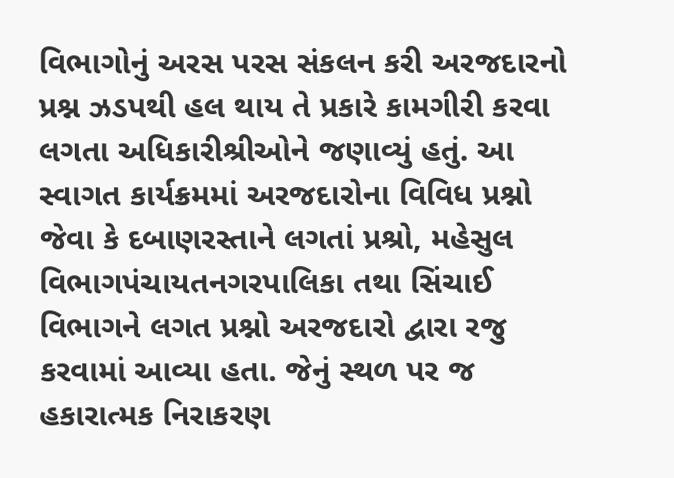વિભાગોનું અરસ પરસ સંકલન કરી અરજદારનો પ્રશ્ન ઝડપથી હલ થાય તે પ્રકારે કામગીરી કરવા લગતા અધિકારીશ્રીઓને જણાવ્યું હતું. આ સ્વાગત કાર્યક્રમમાં અરજદારોના વિવિધ પ્રશ્નો જેવા કે દબાણરસ્તાને લગતાં પ્રશ્રો, મહેસુલ વિભાગપંચાયતનગરપાલિકા તથા સિંચાઈ વિભાગને લગત પ્રશ્નો અરજદારો દ્વારા રજુ કરવામાં આવ્યા હતા. જેનું સ્થળ પર જ હકારાત્મક નિરાકરણ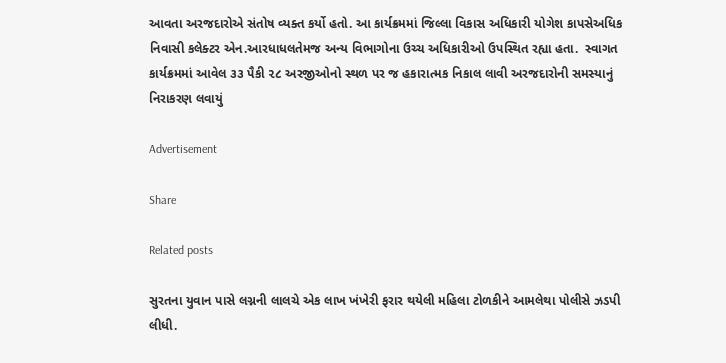આવતા અરજદારોએ સંતોષ વ્યક્ત કર્યો હતો. આ કાર્યક્રમમાં જિલ્લા વિકાસ અધિકારી યોગેશ કાપસેઅધિક નિવાસી કલેક્ટર એન.આરધાધલતેમજ અન્ય વિભાગોના ઉચ્ચ અધિકારીઓ ઉપસ્થિત રહ્યા હતા.  સ્વાગત કાર્યક્રમમાં આવેલ ૩૩ પૈકી ૨૮ અરજીઓનો સ્થળ પર જ હકારાત્મક નિકાલ લાવી અરજદારોની સમસ્યાનું નિરાકરણ લવાયું

Advertisement

Share

Related posts

સુરતના યુવાન પાસે લગ્નની લાલચે એક લાખ ખંખેરી ફરાર થયેલી મહિલા ટોળકીને આમલેથા પોલીસે ઝડપી લીધી.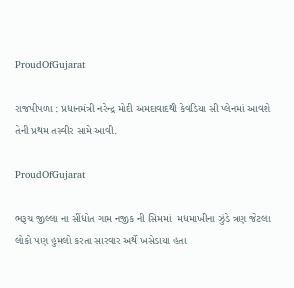ProudOfGujarat

રાજપીપળા : પ્રધાનમંત્રી નરેન્દ્ર મોદી અમદાવાદથી કેવડિયા સી પ્લેનમાં આવશે તેની પ્રથમ તસ્વીર સામે આવી.

ProudOfGujarat

ભરૂચ જીલ્લા ના સીંધોત ગામ નજીક ની સિમમાં  મધમાખીના ઝુંડે ત્રણ જેટલા લોકો પણ હુમલો કરતા સારવાર અર્થે ખસેડાયા હતા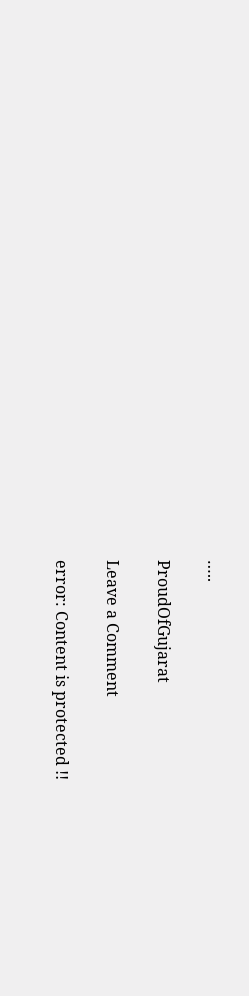…..

ProudOfGujarat

Leave a Comment

error: Content is protected !!